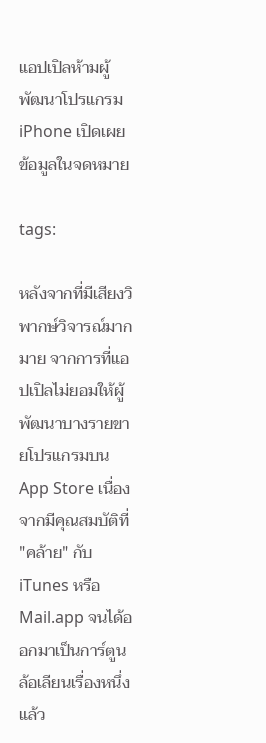แอปเปิลห้ามผู้พัฒนาโปรแกรม iPhone เปิดเผยข้อมูลในจดหมาย

tags:

หลังจากที่มีเสียงวิพากษ์วิจารณ์มากมาย จากการที่แอปเปิลไม่ยอมให้ผู้พัฒนาบางรายขายโปรแกรมบน App Store เนื่องจากมีคุณสมบัติที่ "คล้าย" กับ iTunes หรือ Mail.app จนได้ออกมาเป็นการ์ตูนล้อเลียนเรื่องหนึ่งแล้ว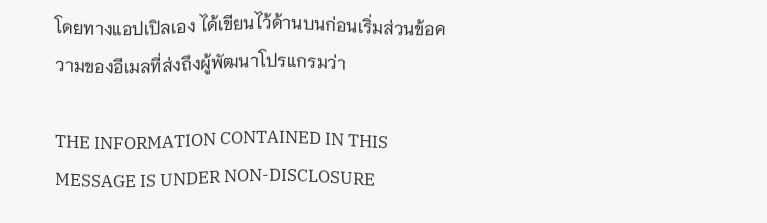โดยทางแอปเปิลเอง ได้เขียนไว้ด้านบนก่อนเริ่มส่วนข้อความของอีเมลที่ส่งถึงผู้พัฒนาโปรแกรมว่า

THE INFORMATION CONTAINED IN THIS MESSAGE IS UNDER NON-DISCLOSURE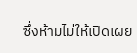ซึ่งห้ามไม่ให้เปิดเผย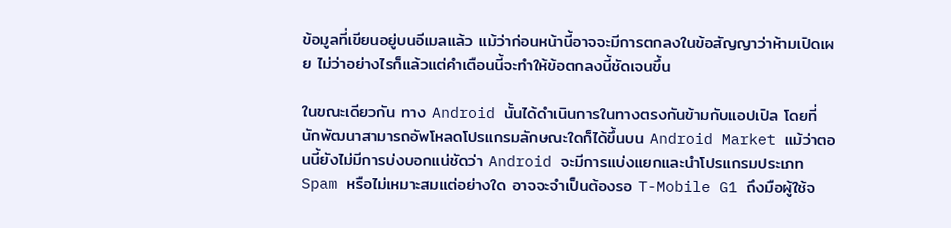ข้อมูลที่เขียนอยู่บนอีเมลแล้ว แม้ว่าก่อนหน้านี้อาจจะมีการตกลงในข้อสัญญาว่าห้ามเปิดเผย ไม่ว่าอย่างไรก็แล้วแต่คำเตือนนี้จะทำให้ข้อตกลงนี้ชัดเจนขึ้น

ในขณะเดียวกัน ทาง Android นั้นได้ดำเนินการในทางตรงกันข้ามกับแอปเปิล โดยที่นักพัฒนาสามารถอัพโหลดโปรแกรมลักษณะใดก็ได้ขึ้นบน Android Market แม้ว่าตอนนี้ยังไม่มีการบ่งบอกแน่ชัดว่า Android จะมีการแบ่งแยกและนำโปรแกรมประเภท Spam หรือไม่เหมาะสมแต่อย่างใด อาจจะจำเป็นต้องรอ T-Mobile G1 ถึงมือผู้ใช้จ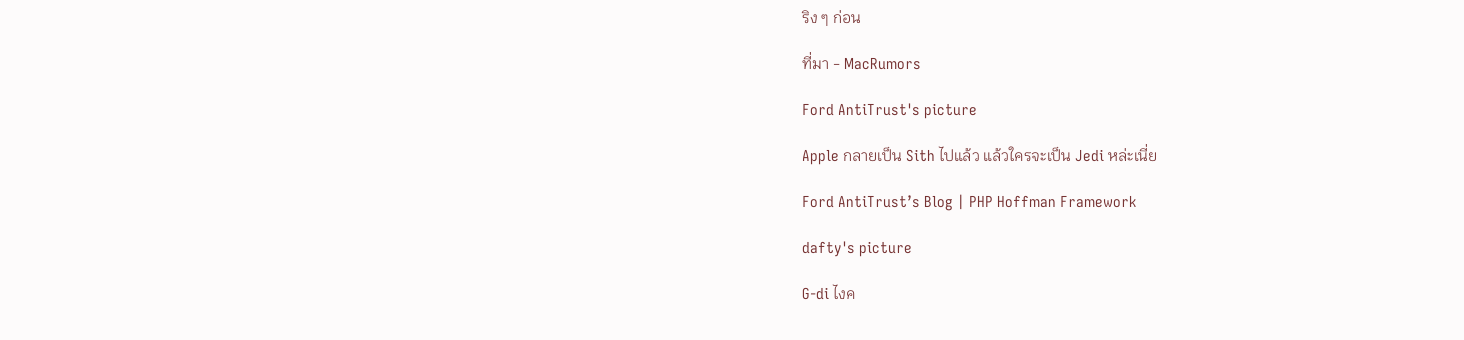ริง ๆ ก่อน

ที่มา - MacRumors

Ford AntiTrust's picture

Apple กลายเป็น Sith ไปแล้ว แล้วใครจะเป็น Jedi หล่ะเนี่ย

Ford AntiTrust’s Blog | PHP Hoffman Framework

dafty's picture

G-di ไงค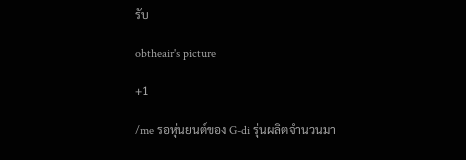รับ

obtheair's picture

+1

/me รอหุ่นยนต์ของ G-di รุ่นผลิตจำนวนมา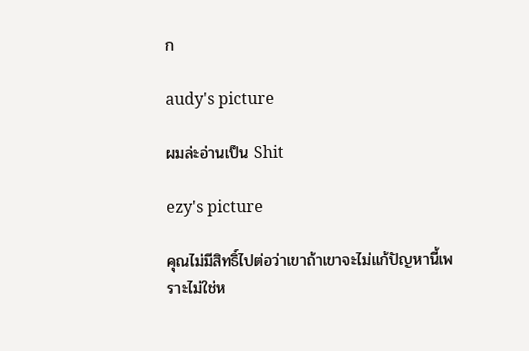ก

audy's picture

ผมล่ะอ่านเป็น Shit

ezy's picture

คุณไม่มีสิทธิ์ไปต่อว่าเขาถ้าเขาจะไม่แก้ปัญหานี้เพราะไม่ใช่ห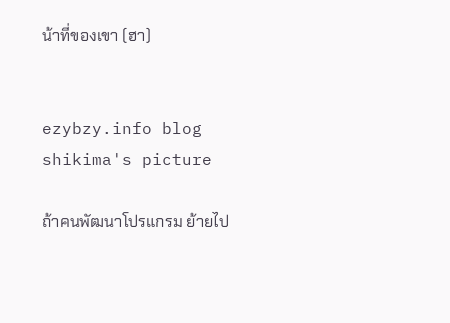น้าที่ของเขา (ฮา)


ezybzy.info blog
shikima's picture

ถ้าคนพัฒนาโปรแกรม ย้ายไป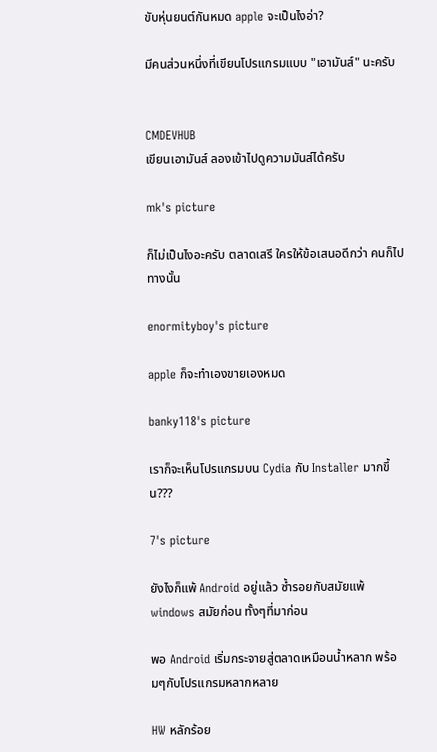ขับหุ่นยนต์กันหมด apple จะเป็นไงอ่า?

มีคนส่วนหนึ่งที่เขียนโปรแกรมแบบ "เอามันส์" นะครับ


CMDEVHUB
เขียนเอามันส์ ลองเข้าไปดูความมันส์ได้ครับ

mk's picture

ก็ไม่เป็นไงอะครับ ตลาดเสรี ใครให้ข้อเสนอดีกว่า คนก็ไปทางนั้น

enormityboy's picture

apple ก็จะทำเองขายเองหมด

banky118's picture

เราก็จะเห็นโปรแกรมบน Cydia กับ Installer มากขึ้น???

7's picture

ยังไงก็แพ้ Android อยู่แล้ว ซ้ำรอยกับสมัยแพ้ windows สมัยก่อน ทั้งๆที่มาก่อน

พอ Android เริ่มกระจายสู่ตลาดเหมือนน้ำหลาก พร้อมๆกับโปรแกรมหลากหลาย

HW หลักร้อย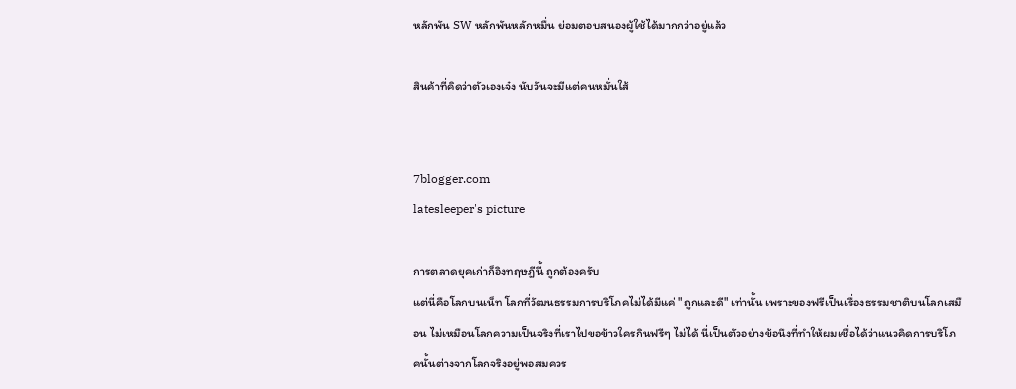หลักพัน SW หลักพันหลักหมื่น ย่อมตอบสนองผู้ใช้ได้มากกว่าอยู่แล้ว

สินค้าที่คิดว่าตัวเองเจ๋ง นับวันจะมีแต่คนหมั่นใส้


7blogger.com
latesleeper's picture

การตลาดยุคเก่าก็อิงทฤษฎีนี้ ถูกต้องครับ
แต่นี่คือโลกบนเน็ท โลกที่วัฒนธรรมการบริโภคไม่ได้มีแค่ "ถูกและดี" เท่านั้น เพราะของฟรีเป็นเรื่องธรรมชาติบนโลกเสมือน ไม่เหมือนโลกความเป็นจริงที่เราไปขอข้าวใครกินฟรีๆ ไม่ได้ นี่เป็นตัวอย่างข้อนึงที่ทำให้ผมเชื่อได้ว่าแนวคิดการบริโภคนั้นต่างจากโลกจริงอยู่พอสมควร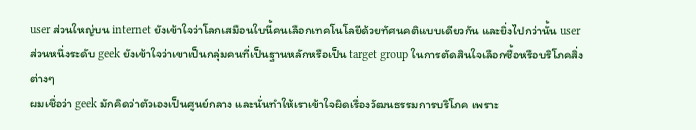user ส่วนใหญ่บน internet ยังเข้าใจว่าโลกเสมือนใบนี้คนเลือกเทคโนโลยีด้วยทัศนคติแบบเดียวกัน และยิ่งไปกว่านั้น user ส่วนหนึ่งระดับ geek ยังเข้าใจว่าเขาเป็นกลุ่มคนที่เป็นฐานหลักหรือเป็น target group ในการตัดสินใจเลือกซื้อหรือบริโภคสิ่งต่างๆ
ผมเชื่อว่า geek มักคิดว่าตัวเองเป็นศูนย์กลาง และนั่นทำให้เราเข้าใจผิดเรื่องวัฒนธรรมการบริโภค เพราะ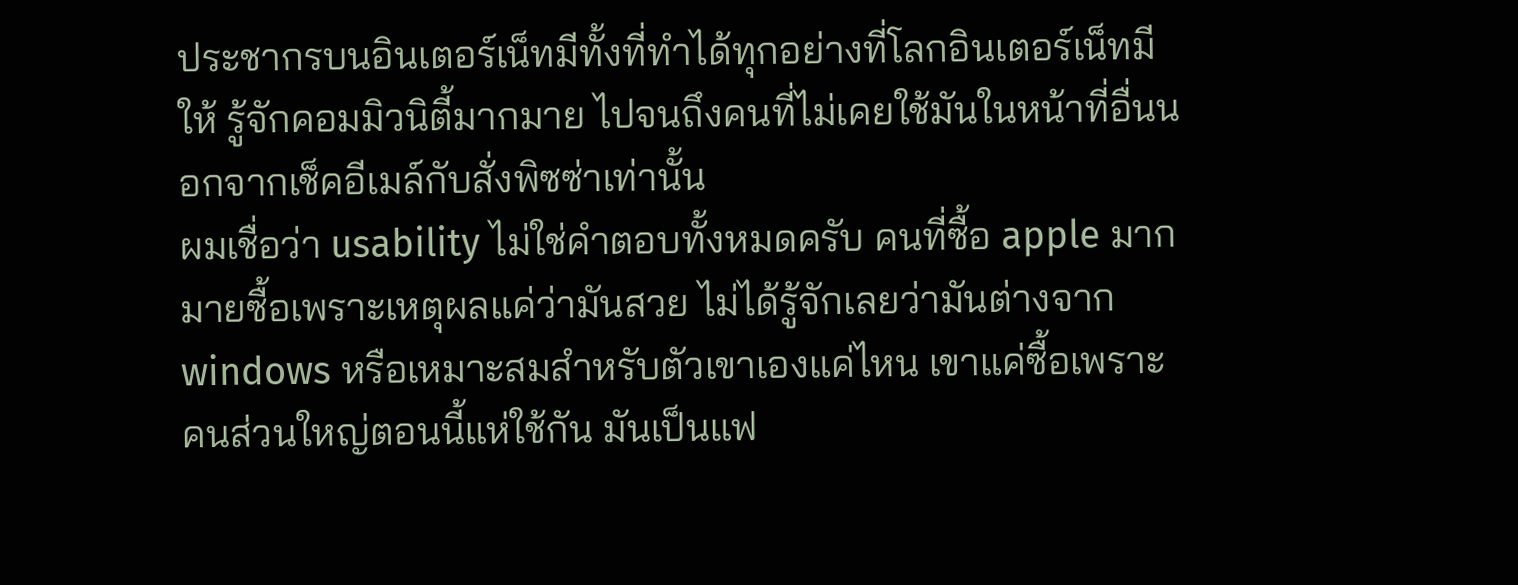ประชากรบนอินเตอร์เน็ทมีทั้งที่ทำได้ทุกอย่างที่โลกอินเตอร์เน็ทมีให้ รู้จักคอมมิวนิตี้มากมาย ไปจนถึงคนที่ไม่เคยใช้มันในหน้าที่อื่นนอกจากเช็คอีเมล์กับสั่งพิซซ่าเท่านั้น
ผมเชื่อว่า usability ไม่ใช่คำตอบทั้งหมดครับ คนที่ซื้อ apple มากมายซื้อเพราะเหตุผลแค่ว่ามันสวย ไม่ได้รู้จักเลยว่ามันต่างจาก windows หรือเหมาะสมสำหรับตัวเขาเองแค่ไหน เขาแค่ซื้อเพราะคนส่วนใหญ่ตอนนี้แห่ใช้กัน มันเป็นแฟ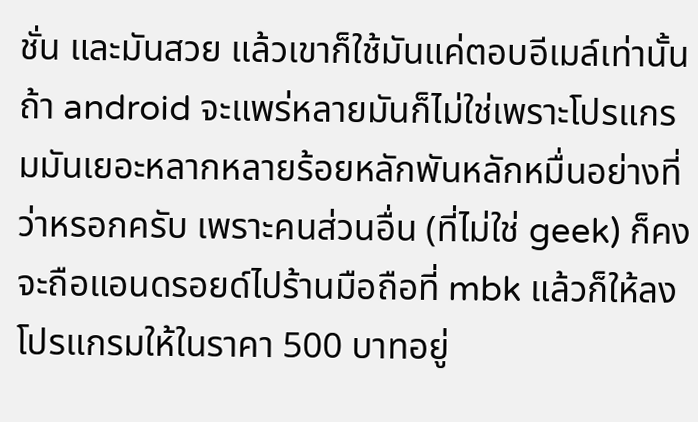ชั่น และมันสวย แล้วเขาก็ใช้มันแค่ตอบอีเมล์เท่านั้น
ถ้า android จะแพร่หลายมันก็ไม่ใช่เพราะโปรแกรมมันเยอะหลากหลายร้อยหลักพันหลักหมื่นอย่างที่ว่าหรอกครับ เพราะคนส่วนอื่น (ที่ไม่ใช่ geek) ก็คงจะถือแอนดรอยด์ไปร้านมือถือที่ mbk แล้วก็ให้ลงโปรแกรมให้ในราคา 500 บาทอยู่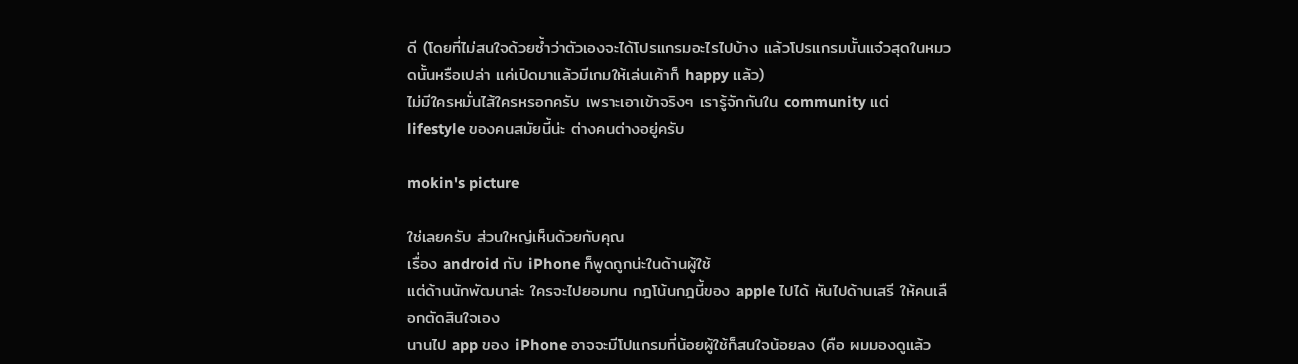ดี (โดยที่ไม่สนใจด้วยซ้ำว่าตัวเองจะได้โปรแกรมอะไรไปบ้าง แล้วโปรแกรมนั้นแจ๋วสุดในหมวดนั้นหรือเปล่า แค่เปิดมาแล้วมีเกมให้เล่นเค้าก็ happy แล้ว)
ไม่มีใครหมั่นไส้ใครหรอกครับ เพราะเอาเข้าจริงๆ เรารู้จักกันใน community แต่ lifestyle ของคนสมัยนี้น่ะ ต่างคนต่างอยู่ครับ

mokin's picture

ใช่เลยครับ ส่วนใหญ่เห็นด้วยกับคุณ
เรื่อง android กับ iPhone ก็พูดถูกน่ะในด้านผู้ใช้
แต่ด้านนักพัฒนาล่ะ ใครจะไปยอมทน กฎโน้นกฎนี้ของ apple ไปได้ หันไปด้านเสรี ให้คนเลือกตัดสินใจเอง
นานไป app ของ iPhone อาจจะมีโปแกรมที่น้อยผู้ใช้ก็สนใจน้อยลง (คือ ผมมองดูแล้ว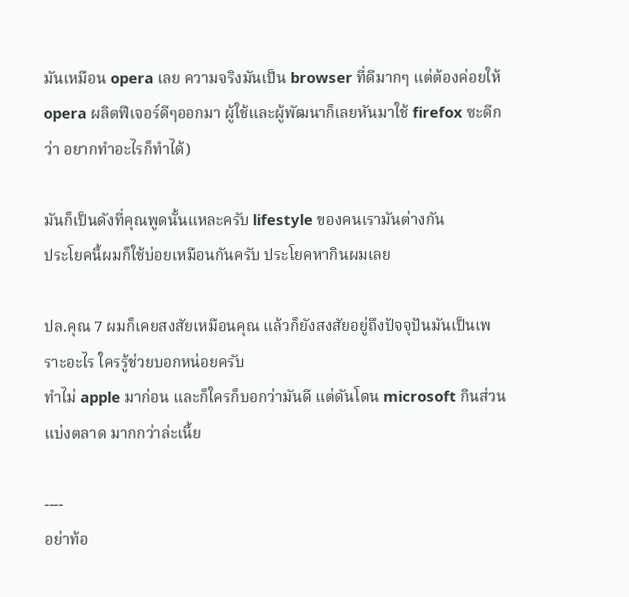มันเหมือน opera เลย ความจริงมันเป็น browser ที่ดีมากๆ แต่ต้องค่อยให้ opera ผลิตฟีเจอร์ดีๆออกมา ผู้ใช้และผู้พัฒนาก็เลยหันมาใช้ firefox ซะดีกว่า อยากทำอะไรก็ทำได้)

มันก็เป็นดังที่คุณพูดนั้นแหละครับ lifestyle ของคนเรามันต่างกัน
ประโยคนี้ผมก็ใช้บ่อยเหมือนกันครับ ประโยคหากินผมเลย

ปล.คุณ 7 ผมก็เคยสงสัยเหมือนคุณ แล้วก็ยังสงสัยอยู่ถึงปัจจุปันมันเป็นเพราะอะไร ใครรู้ช่วยบอกหน่อยครับ
ทำไม่ apple มาก่อน และก็ใครก็บอกว่ามันดี แต่ดันโดน microsoft กินส่วนแบ่งตลาด มากกว่าล่ะเนี้ย

----
อย่าท้อ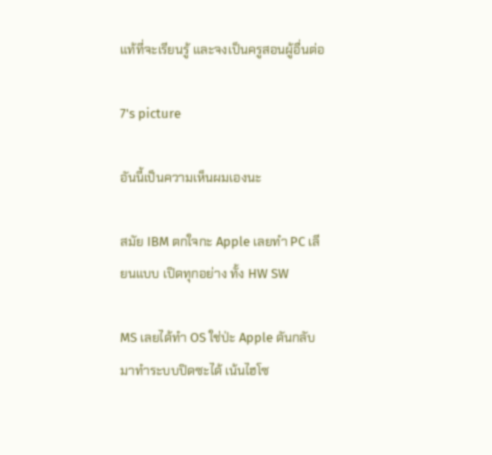แท้ที่จะเรียนรู้ และจงเป็นครูสอนผู้อื่นต่อ

7's picture

อันนี้เป็นความเห็นผมเองนะ

สมัย IBM ตกใจกะ Apple เลยทำ PC เลียนแบบ เปิดทุกอย่าง ทั้ง HW SW

MS เลยได้ทำ OS ใช่ป่ะ Apple ดันกลับมาทำระบบปิดซะได้ เน้นไฮโซ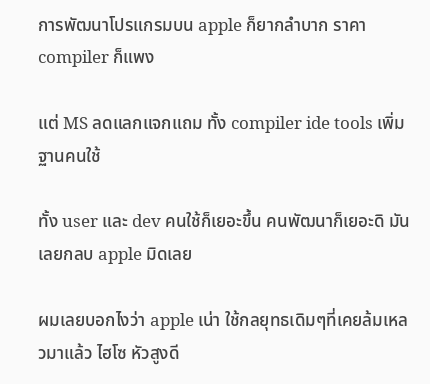การพัฒนาโปรแกรมบน apple ก็ยากลำบาก ราคา compiler ก็แพง

แต่ MS ลดแลกแจกแถม ทั้ง compiler ide tools เพิ่มฐานคนใช้

ทั้ง user และ dev คนใช้ก็เยอะขึ้น คนพัฒนาก็เยอะดิ มันเลยกลบ apple มิดเลย

ผมเลยบอกไงว่า apple เน่า ใช้กลยุทธเดิมๆที่เคยล้มเหลวมาแล้ว ไฮโซ หัวสูงดี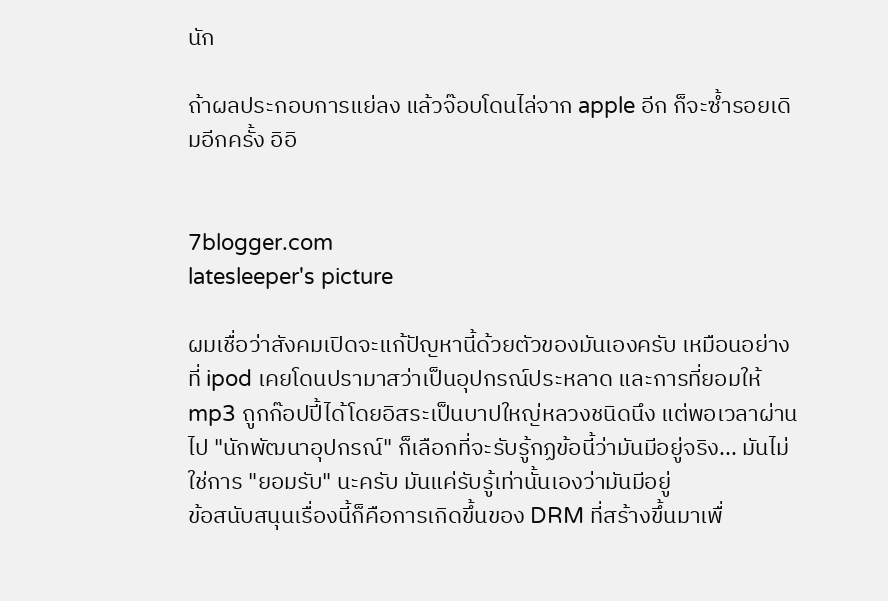นัก

ถ้าผลประกอบการแย่ลง แล้วจ๊อบโดนไล่จาก apple อีก ก็จะซ้ำรอยเดิมอีกครั้ง อิอิ


7blogger.com
latesleeper's picture

ผมเชื่อว่าสังคมเปิดจะแก้ปัญหานี้ด้วยตัวของมันเองครับ เหมือนอย่างที่ ipod เคยโดนปรามาสว่าเป็นอุปกรณ์ประหลาด และการที่ยอมให้ mp3 ถูกก๊อปปี้ได้โดยอิสระเป็นบาปใหญ่หลวงชนิดนึง แต่พอเวลาผ่านไป "นักพัฒนาอุปกรณ์" ก็เลือกที่จะรับรู้กฏข้อนี้ว่ามันมีอยู่จริง... มันไม่ใช่การ "ยอมรับ" นะครับ มันแค่รับรู้เท่านั้นเองว่ามันมีอยู่
ข้อสนับสนุนเรื่องนี้ก็คือการเกิดขึ้นของ DRM ที่สร้างขึ้นมาเพื่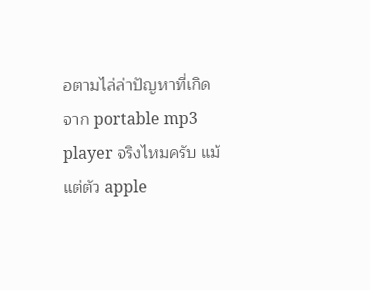อตามไล่ล่าปัญหาที่เกิดจาก portable mp3 player จริงไหมครับ แม้แต่ตัว apple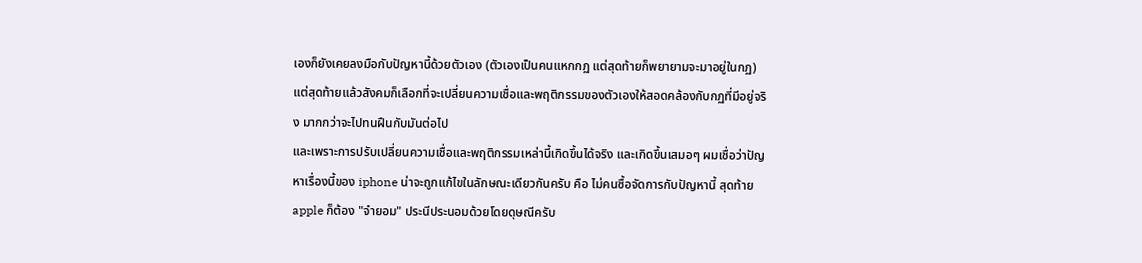เองก็ยังเคยลงมือกับปัญหานี้ด้วยตัวเอง (ตัวเองเป็นคนแหกกฏ แต่สุดท้ายก็พยายามจะมาอยู่ในกฏ) แต่สุดท้ายแล้วสังคมก็เลือกที่จะเปลี่ยนความเชื่อและพฤติกรรมของตัวเองให้สอดคล้องกับกฏที่มีอยู่จริง มากกว่าจะไปทนฝืนกับมันต่อไป
และเพราะการปรับเปลี่ยนความเชื่อและพฤติกรรมเหล่านี้เกิดขึ้นได้จริง และเกิดขึ้นเสมอๆ ผมเชื่อว่าปัญหาเรื่องนี้ของ iphone น่าจะถูกแก้ไขในลักษณะเดียวกันครับ คือ ไม่คนซื้อจัดการกับปัญหานี้ สุดท้าย apple ก็ต้อง "จำยอม" ประนีประนอมด้วยโดยดุษณีครับ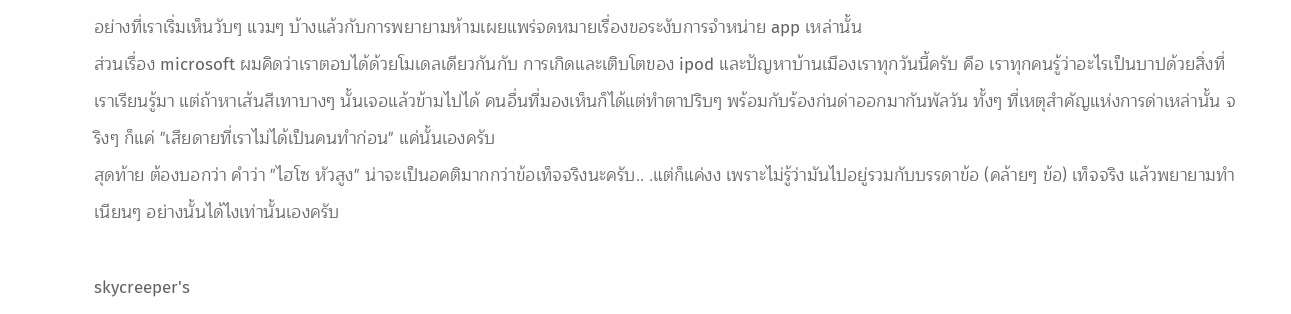อย่างที่เราเริ่มเห็นวับๆ แวมๆ บ้างแล้วกับการพยายามห้ามเผยแพร่จดหมายเรื่องขอระงับการจำหน่าย app เหล่านั้น
ส่วนเรื่อง microsoft ผมคิดว่าเราตอบได้ด้วยโมเดลเดียวกันกับ การเกิดและเติบโตของ ipod และปัญหาบ้านเมืองเราทุกวันนี้ครับ คือ เราทุกคนรู้ว่าอะไรเป็นบาปด้วยสิ่งที่เราเรียนรู้มา แต่ถ้าหาเส้นสีเทาบางๆ นั้นเจอแล้วข้ามไปได้ คนอื่นที่มองเห็นก็ได้แต่ทำตาปริบๆ พร้อมกับร้องก่นด่าออกมากันพัลวัน ทั้งๆ ที่เหตุสำคัญแห่งการด่าเหล่านั้น จริงๆ ก็แค่ "เสียดายที่เราไม่ได้เป็นคนทำก่อน" แค่นั้นเองครับ
สุดท้าย ต้องบอกว่า คำว่า "ไฮโซ หัวสูง" น่าจะเป็นอคติมากกว่าข้อเท็จจริงนะครับ.. .แต่ก็แค่งง เพราะไม่รู้ว่ามันไปอยู่รวมกับบรรดาข้อ (คล้ายๆ ข้อ) เท็จจริง แล้วพยายามทำเนียนๆ อย่างนั้นได้ไงเท่านั้นเองครับ

skycreeper's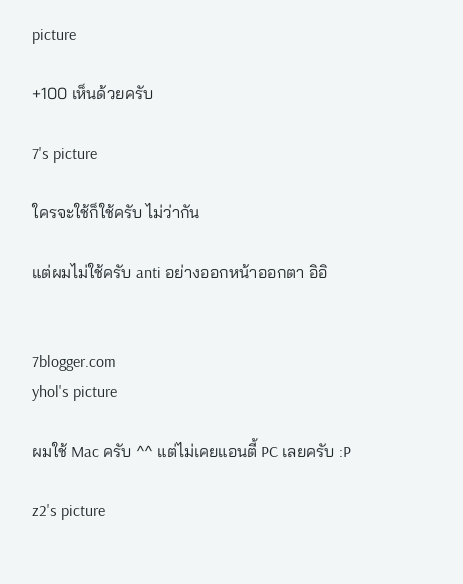picture

+100 เห็นด้วยครับ

7's picture

ใครจะใช้ก็ใช้ครับ ไม่ว่ากัน

แต่ผมไม่ใช้ครับ anti อย่างออกหน้าออกตา อิอิ


7blogger.com
yhol's picture

ผมใช้ Mac ครับ ^^ แต่ไม่เคยแอนตี้ PC เลยครับ :P

z2's picture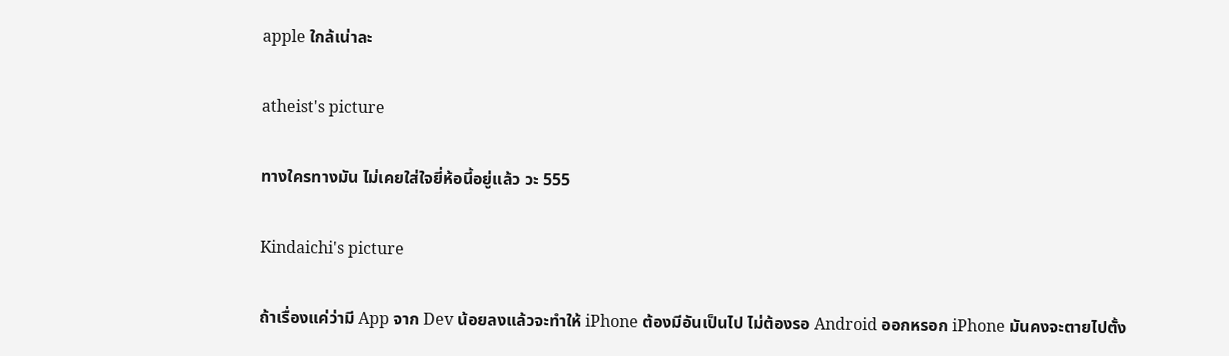apple ใกล้เน่าละ

atheist's picture

ทางใครทางมัน ไม่เคยใส่ใจยี่ห้อนี้อยู่แล้ว วะ 555

Kindaichi's picture

ถ้าเรื่องแค่ว่ามี App จาก Dev น้อยลงแล้วจะทำให้ iPhone ต้องมีอันเป็นไป ไม่ต้องรอ Android ออกหรอก iPhone มันคงจะตายไปตั้ง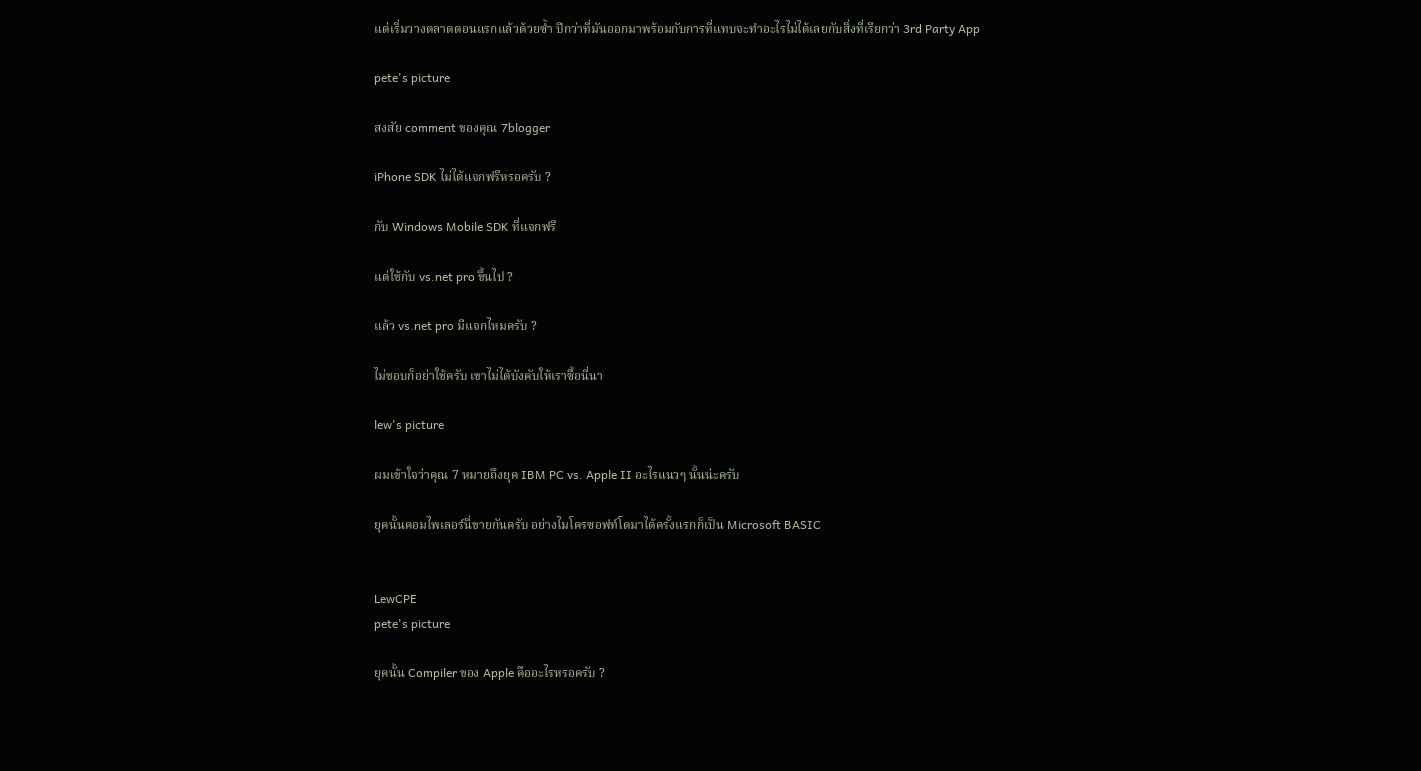แต่เริ่มวางตลาดตอนแรกแล้วด้วยซ้ำ ปีกว่าที่มันออกมาพร้อมกับการที่แทบจะทำอะไรไม่ได้เลยกับสิ่งที่เรียกว่า 3rd Party App

pete's picture

สงสัย comment ของคุณ 7blogger

iPhone SDK ไม่ได้แจกฟรีหรอครับ ?

กับ Windows Mobile SDK ที่แจกฟรี

แต่ใช้กับ vs.net pro ขึ้นไป ?

แล้ว vs.net pro มีแจกไหมครับ ?

ไม่ชอบก็อย่าใช้ครับ เขาไม่ได้บังคับให้เราซื้อนี่นา

lew's picture

ผมเข้าใจว่าคุณ 7 หมายถึงยุค IBM PC vs. Apple II อะไรแนวๆ นั้นน่ะครับ

ยุคนั้นคอมไพเลอร์นี่ขายกันครับ อย่างไมโครซอฟท์โตมาได้ครั้งแรกก็เป็น Microsoft BASIC


LewCPE
pete's picture

ยุคนั้น Compiler ของ Apple คืออะไรหรอครับ ?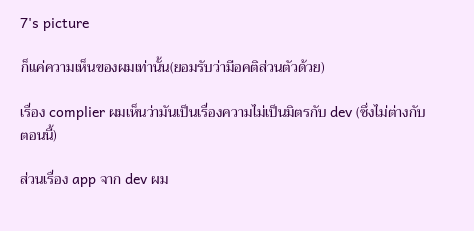7's picture

ก็แค่ความเห็นของผมเท่านั้น(ยอมรับว่ามีอคติส่วนตัวด้วย)

เรื่อง complier ผมเห็นว่ามันเป็นเรื่องความไม่เป็นมิตรกับ dev (ซึ่งไม่ต่างกับตอนนี้)

ส่วนเรื่อง app จาก dev ผม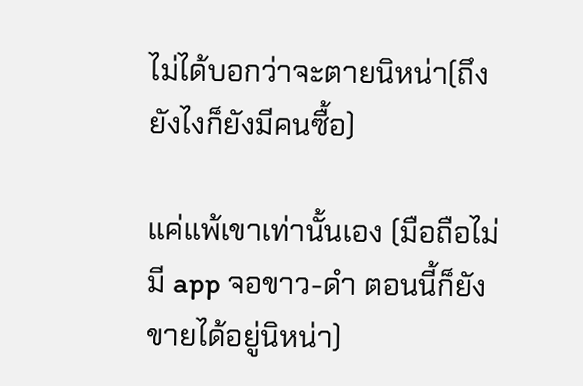ไม่ได้บอกว่าจะตายนิหน่า(ถึงยังไงก็ยังมีคนซื้อ)

แค่แพ้เขาเท่านั้นเอง (มือถือไม่มี app จอขาว-ดำ ตอนนี้ก็ยังขายได้อยู่นิหน่า)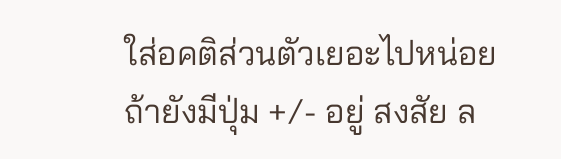ใส่อคติส่วนตัวเยอะไปหน่อย ถ้ายังมีปุ่ม +/- อยู่ สงสัย ล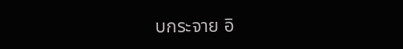บกระจาย อิ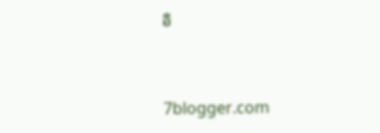อิ


7blogger.com